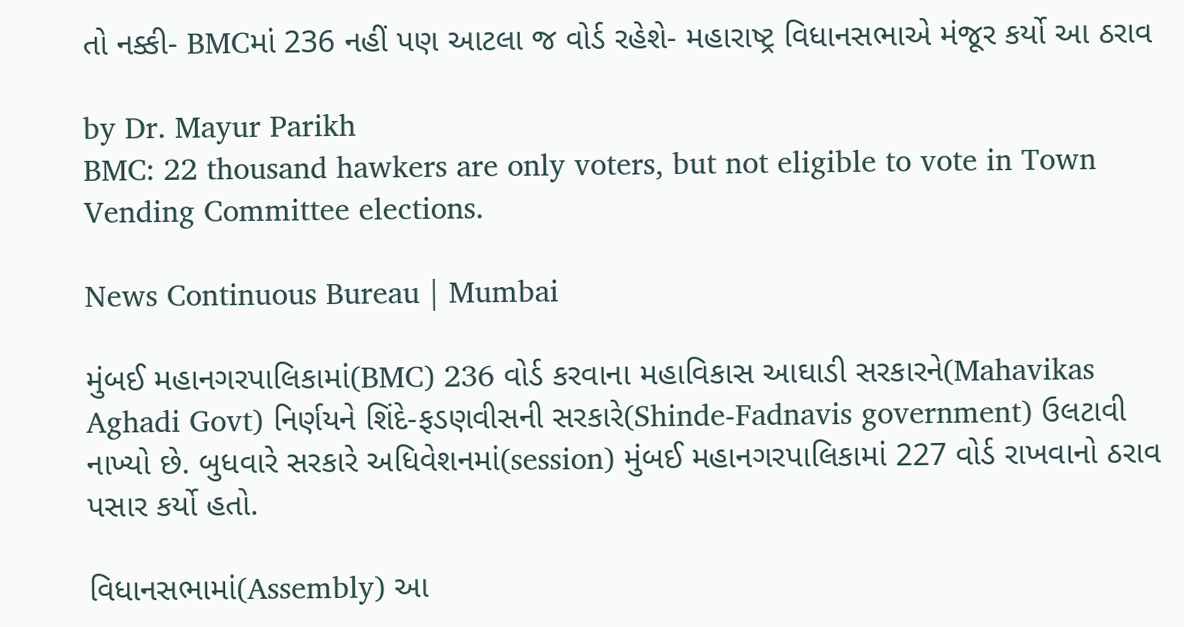તો નક્કી- BMCમાં 236 નહીં પણ આટલા જ વોર્ડ રહેશે- મહારાષ્ટ્ર વિધાનસભાએ મંજૂર કર્યો આ ઠરાવ

by Dr. Mayur Parikh
BMC: 22 thousand hawkers are only voters, but not eligible to vote in Town Vending Committee elections.

News Continuous Bureau | Mumbai

મુંબઈ મહાનગરપાલિકામાં(BMC) 236 વોર્ડ કરવાના મહાવિકાસ આઘાડી સરકારને(Mahavikas Aghadi Govt) નિર્ણયને શિંદે-ફડણવીસની સરકારે(Shinde-Fadnavis government) ઉલટાવી નાખ્યો છે. બુધવારે સરકારે અધિવેશનમાં(session) મુંબઈ મહાનગરપાલિકામાં 227 વોર્ડ રાખવાનો ઠરાવ પસાર કર્યો હતો.

વિધાનસભામાં(Assembly) આ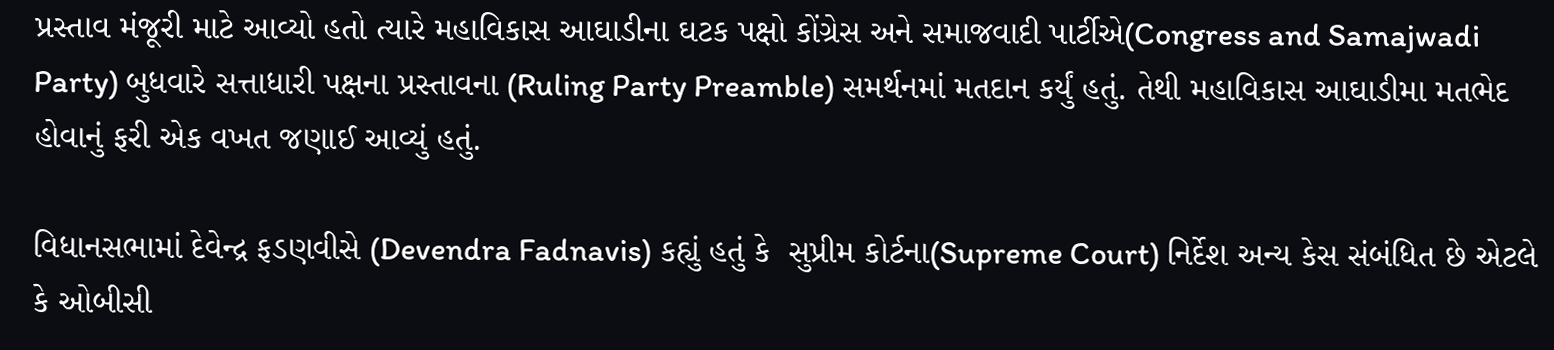પ્રસ્તાવ મંજૂરી માટે આવ્યો હતો ત્યારે મહાવિકાસ આઘાડીના ઘટક પક્ષો કોંગ્રેસ અને સમાજવાદી પાર્ટીએ(Congress and Samajwadi Party) બુધવારે સત્તાધારી પક્ષના પ્રસ્તાવના (Ruling Party Preamble) સમર્થનમાં મતદાન કર્યું હતું. તેથી મહાવિકાસ આઘાડીમા મતભેદ હોવાનું ફરી એક વખત જણાઈ આવ્યું હતું.

વિધાનસભામાં દેવેન્દ્ર ફડણવીસે (Devendra Fadnavis) કહ્યું હતું કે  સુપ્રીમ કોર્ટના(Supreme Court) નિર્દેશ અન્ય કેસ સંબંધિત છે એટલે કે ઓબીસી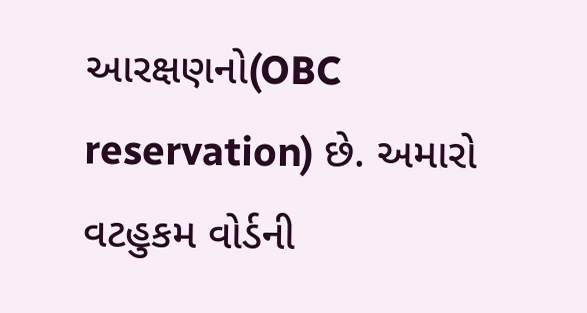આરક્ષણનો(OBC reservation) છે. અમારો વટહુકમ વોર્ડની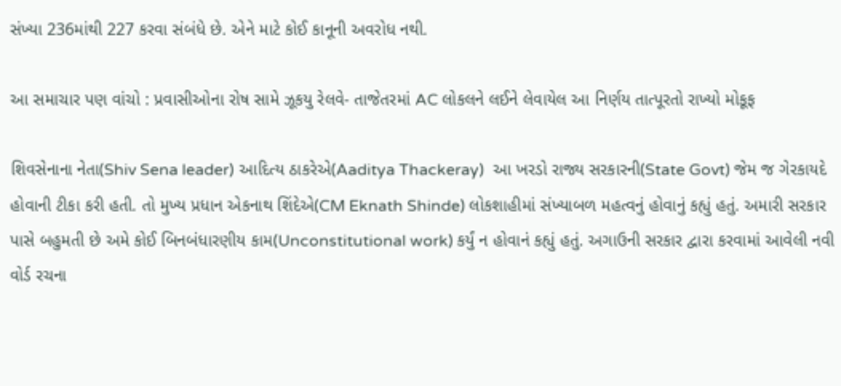સંખ્યા 236માંથી 227 કરવા સંબંધે છે. એને માટે કોઈ કાનૂની અવરોધ નથી.

આ સમાચાર પણ વાંચો : પ્રવાસીઓના રોષ સામે ઝૂકયુ રેલવે- તાજેતરમાં AC લોકલને લઈને લેવાયેલ આ નિર્ણય તાત્પૂરતો રાખ્યો મોકૂફ

શિવસેનાના નેતા(Shiv Sena leader) આદિત્ય ઠાકરેએ(Aaditya Thackeray)  આ ખરડો રાજ્ય સરકારની(State Govt) જેમ જ ગેરકાયદે હોવાની ટીકા કરી હતી. તો મુખ્ય પ્રધાન એકનાથ શિંદેએ(CM Eknath Shinde) લોકશાહીમાં સંખ્યાબળ મહત્વનું હોવાનું કહ્યું હતું. અમારી સરકાર પાસે બહુમતી છે અમે કોઈ બિનબંધારણીય કામ(Unconstitutional work) કર્યું ન હોવાનં કહ્યું હતું. અગાઉની સરકાર દ્વારા કરવામાં આવેલી નવી વોર્ડ રચના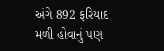અંગે 892 ફરિયાદ મળી હોવાનું પણ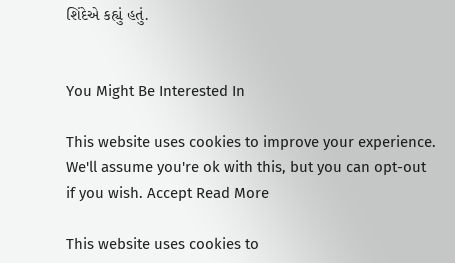શિંદેએ કહ્યું હતું.


You Might Be Interested In

This website uses cookies to improve your experience. We'll assume you're ok with this, but you can opt-out if you wish. Accept Read More

This website uses cookies to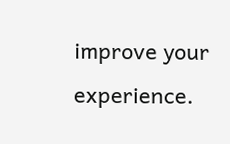improve your experience.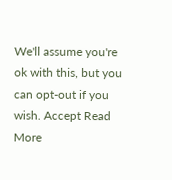We'll assume you're ok with this, but you can opt-out if you wish. Accept Read More